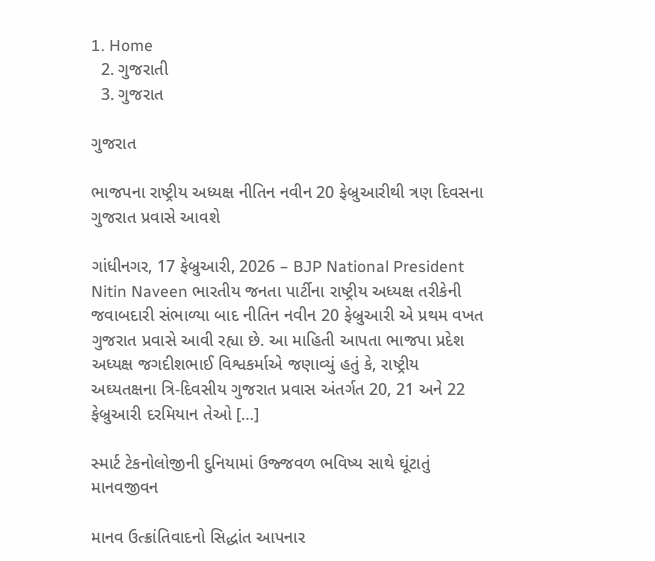1. Home
  2. ગુજરાતી
  3. ગુજરાત

ગુજરાત

ભાજપના રાષ્ટ્રીય અધ્યક્ષ નીતિન નવીન 20 ફેબ્રુઆરીથી ત્રણ દિવસના ગુજરાત પ્રવાસે આવશે

ગાંધીનગર, 17 ફેબ્રુઆરી, 2026 – BJP National President Nitin Naveen ભારતીય જનતા પાર્ટીના રાષ્ટ્રીય અધ્યક્ષ તરીકેની જવાબદારી સંભાળ્યા બાદ નીતિન નવીન 20 ફેબ્રુઆરી એ પ્રથમ વખત ગુજરાત પ્રવાસે આવી રહ્યા છે. આ માહિતી આપતા ભાજપા પ્રદેશ અધ્યક્ષ જગદીશભાઈ વિશ્વકર્માએ જણાવ્યું હતું કે, રાષ્ટ્રીય અઘ્યતક્ષના ત્રિ-દિવસીય ગુજરાત પ્રવાસ અંતર્ગત 20, 21 અને 22 ફેબ્રુઆરી દરમિયાન તેઓ […]

સ્માર્ટ ટેકનોલોજીની દુનિયામાં ઉજ્જવળ ભવિષ્ય સાથે ઘૂંટાતું માનવજીવન

માનવ ઉત્ક્રાંતિવાદનો સિદ્ધાંત આપનાર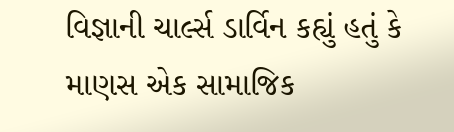વિજ્ઞાની ચાર્લ્સ ડાર્વિન કહ્યું હતું કે માણસ એક સામાજિક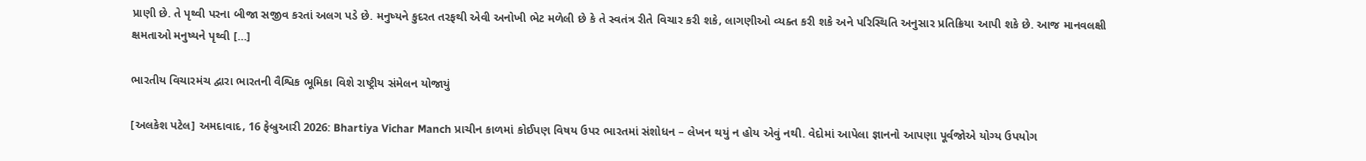પ્રાણી છે. તે પૃથ્વી પરના બીજા સજીવ કરતાં અલગ પડે છે. મનુષ્યને કુદરત તરફથી એવી અનોખી ભેટ મળેલી છે કે તે સ્વતંત્ર રીતે વિચાર કરી શકે, લાગણીઓ વ્યક્ત કરી શકે અને પરિસ્થિતિ અનુસાર પ્રતિક્રિયા આપી શકે છે. આજ માનવલક્ષી ક્ષમતાઓ મનુષ્યને પૃથ્વી […]

ભારતીય વિચારમંચ દ્વારા ભારતની વૈશ્વિક ભૂમિકા વિશે રાષ્ટ્રીય સંમેલન યોજાયું

[અલકેશ પટેલ] અમદાવાદ, 16 ફેબ્રુઆરી 2026: Bhartiya Vichar Manch પ્રાચીન કાળમાં કોઈપણ વિષય ઉપર ભારતમાં સંશોધન – લેખન થયું ન હોય એવું નથી. વેદોમાં આપેલા જ્ઞાનનો આપણા પૂર્વજોએ યોગ્ય ઉપયોગ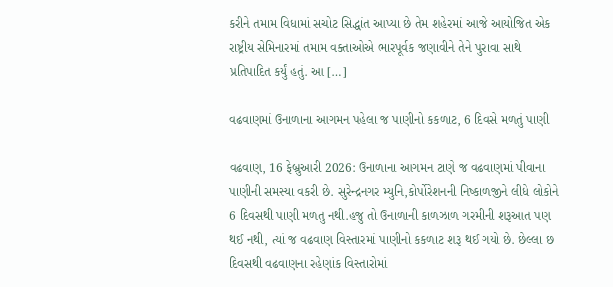કરીને તમામ વિધામાં સચોટ સિદ્ધાંત આપ્યા છે તેમ શહેરમાં આજે આયોજિત એક રાષ્ટ્રીય સેમિનારમાં તમામ વક્તાઓએ ભારપૂર્વક જણાવીને તેને પુરાવા સાથે પ્રતિપાદિત કર્યું હતું. આ […]

વઢવાણમાં ઉનાળાના આગમન પહેલા જ પાણીનો કકળાટ, 6 દિવસે મળતું પાણી

વઢવાણ, 16 ફેબ્રુઆરી 2026: ઉનાળાના આગમન ટાણે જ વઢવાણમાં પીવાના પાણીની સમસ્યા વકરી છે. સુરેન્દ્રનગર મ્યુનિ,કોર્પોરેશનની નિષ્કાળજીને લીધે લોકોને 6 દિવસથી પાણી મળતુ નથી.હજુ તો ઉનાળાની કાળઝાળ ગરમીની શરૂઆત પણ થઈ નથી, ત્યાં જ વઢવાણ વિસ્તારમાં પાણીનો કકળાટ શરૂ થઈ ગયો છે. છેલ્લા છ દિવસથી વઢવાણના રહેણાંક વિસ્તારોમાં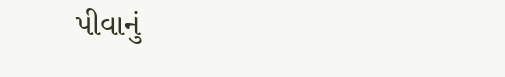પીવાનું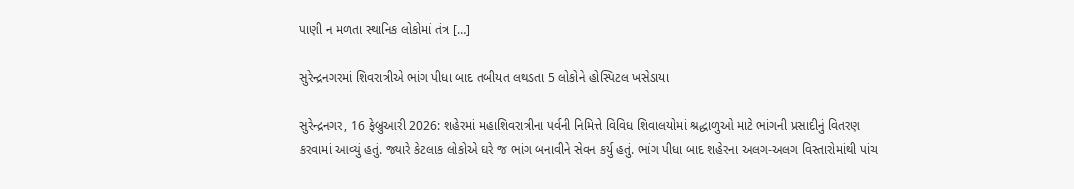પાણી ન મળતા સ્થાનિક લોકોમાં તંત્ર […]

સુરેન્દ્રનગરમાં શિવરાત્રીએ ભાંગ પીધા બાદ તબીયત લથડતા 5 લોકોને હોસ્પિટલ ખસેડાયા

સુરેન્દ્રનગર, 16 ફેબ્રુઆરી 2026: શહેરમાં મહાશિવરાત્રીના પર્વની નિમિત્તે વિવિધ શિવાલયોમાં શ્રદ્ધાળુઓ માટે ભાંગની પ્રસાદીનું વિતરણ કરવામાં આવ્યું હતું. જ્યારે કેટલાક લોકોએ ઘરે જ ભાંગ બનાવીને સેવન કર્યુ હતું. ભાંગ પીધા બાદ શહેરના અલગ-અલગ વિસ્તારોમાંથી પાંચ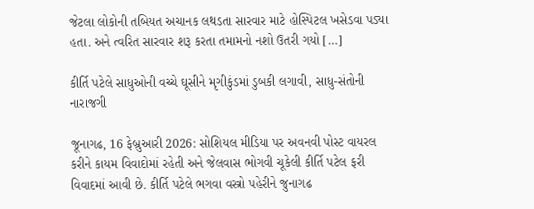જેટલા લોકોની તબિયત અચાનક લથડતા સારવાર માટે હોસ્પિટલ ખસેડવા પડ્યા હતા. અને ત્વરિત સારવાર શરૂ કરતા તમામનો નશો ઉતરી ગયો […]

કીર્તિ પટેલે સાધુઓની વચ્ચે ઘૂસીને મૃગીકુંડમાં ડુબકી લગાવી, સાધુ-સંતોની નારાજગી

જૂનાગઢ, 16 ફેબ્રુઆરી 2026: સોશિયલ મીડિયા પર અવનવી પોસ્ટ વાયરલ કરીને કાયમ વિવાદોમાં રહેતી અને જેલવાસ ભોગવી ચૂકેલી કીર્તિ પટેલ ફરી વિવાદમાં આવી છે. કીર્તિ પટેલે ભગવા વસ્ત્રો પહેરીને જુનાગઢ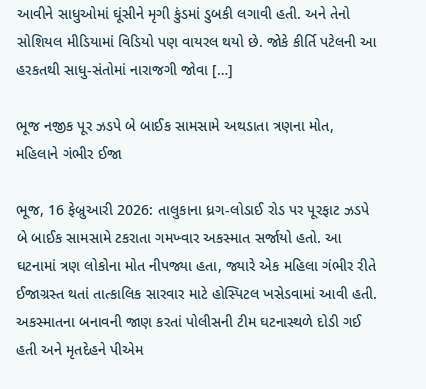આવીને સાધુઓમાં ઘૂંસીને મૃગી કુંડમાં ડુબકી લગાવી હતી. અને તેનો સોશિયલ મીડિયામાં વિડિયો પણ વાયરલ થયો છે. જોકે કીર્તિ પટેલની આ હરકતથી સાધુ-સંતોમાં નારાજગી જોવા […]

ભૂજ નજીક પૂર ઝડપે બે બાઈક સામસામે અથડાતા ત્રણના મોત, મહિલાને ગંભીર ઈજા

ભૂજ, 16 ફેબ્રુઆરી 2026: તાલુકાના ધ્રગ-લોડાઈ રોડ પર પૂરફાટ ઝડપે બે બાઈક સામસામે ટકરાતા ગમખ્વાર અકસ્માત સર્જાયો હતો. આ ઘટનામાં ત્રણ લોકોના મોત નીપજ્યા હતા, જ્યારે એક મહિલા ગંભીર રીતે ઈજાગ્રસ્ત થતાં તાત્કાલિક સારવાર માટે હોસ્પિટલ ખસેડવામાં આવી હતી. અકસ્માતના બનાવની જાણ કરતાં પોલીસની ટીમ ઘટનાસ્થળે દોડી ગઈ હતી અને મૃતદેહને પીએમ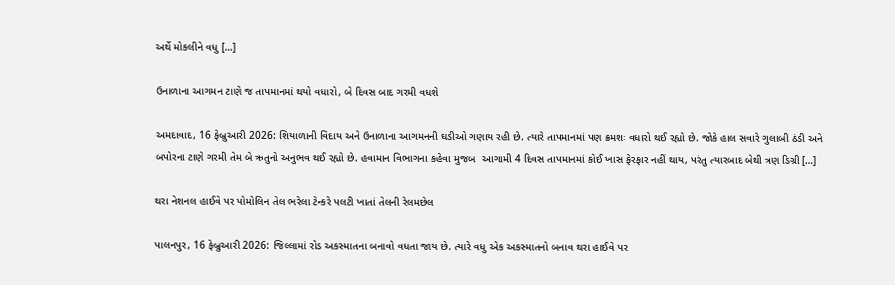અર્થે મોકલીને વધુ […]

ઉનાળાના આગમન ટાણે જ તાપમાનમાં થયો વધારો, બે દિવસ બાદ ગરમી વધશે

અમદાવાદ, 16 ફેબ્રુઆરી 2026: શિયાળાની વિદાય અને ઉનાળાના આગમનની ઘડીઓ ગણાય રહી છે. ત્યારે તાપમાનમાં પણ ક્રમશઃ વધારો થઈ રહ્યો છે. જોકે હાલ સવારે ગુલાબી ઠંડી અને બપોરના ટાણે ગરમી તેમ બે ઋતુનો અનુભવ થઈ રહ્યો છે. હવામાન વિભાગના કહેવા મુજબ  આગામી 4 દિવસ તાપમાનમાં કોઈ ખાસ ફેરફાર નહીં થાય, પરંતુ ત્યારબાદ બેથી ત્રણ ડિગ્રી […]

થરા નેશનલ હાઈવે પર પોમોલિન તેલ ભરેલા ટેન્કરે પલટી ખાતાં તેલની રેલમછેલ

પાલનપુર, 16 ફેબ્રુઆરી 2026: જિલ્લામાં રોડ અકસ્માતના બનાવો વધતા જાય છે. ત્યારે વધુ એક અકસ્માતનો બનાવ થરા હાઈવે પર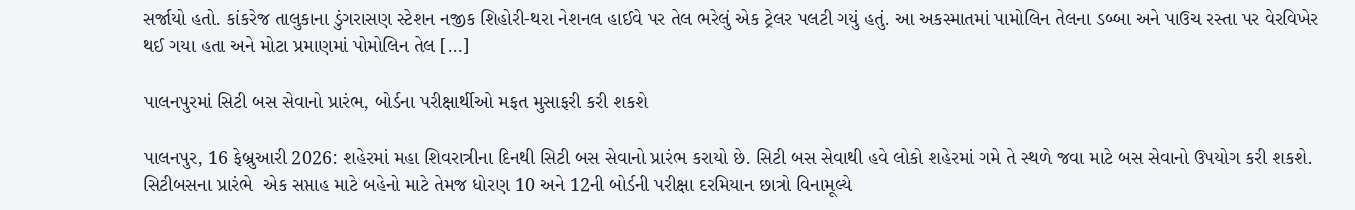સર્જાયો હતો. કાંકરેજ તાલુકાના ડુંગરાસણ સ્ટેશન નજીક શિહોરી-થરા નેશનલ હાઈવે પર તેલ ભરેલું એક ટ્રેલર પલટી ગયું હતું. આ અકસ્માતમાં પામોલિન તેલના ડબ્બા અને પાઉચ રસ્તા પર વેરવિખેર થઈ ગયા હતા અને મોટા પ્રમાણમાં પોમોલિન તેલ […]

પાલનપુરમાં સિટી બસ સેવાનો પ્રારંભ, બોર્ડના પરીક્ષાર્થીઓ મફત મુસાફરી કરી શકશે

પાલનપુર, 16 ફેબ્રુઆરી 2026: શહેરમાં મહા શિવરાત્રીના દિનથી સિટી બસ સેવાનો પ્રારંભ કરાયો છે. સિટી બસ સેવાથી હવે લોકો શહેરમાં ગમે તે સ્થળે જવા માટે બસ સેવાનો ઉપયોગ કરી શકશે. સિટીબસના પ્રારંભે  એક સપ્તાહ માટે બહેનો માટે તેમજ ધોરણ 10 અને 12ની બોર્ડની પરીક્ષા દરમિયાન છાત્રો વિનામૂલ્યે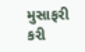મુસાફરી કરી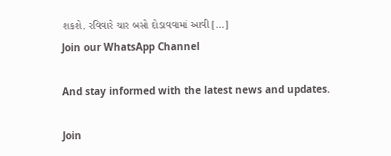શકશે. રવિવારે ચાર બસો દોડાવવામાં આવી […]
Join our WhatsApp Channel

And stay informed with the latest news and updates.

Join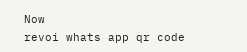Now
revoi whats app qr code